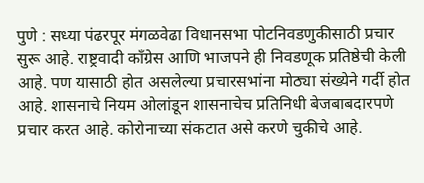पुणे : सध्या पंढरपूर मंगळवेढा विधानसभा पोटनिवडणुकीसाठी प्रचार सुरू आहे. राष्ट्रवादी काँग्रेस आणि भाजपने ही निवडणूक प्रतिष्ठेची केली आहे. पण यासाठी होत असलेल्या प्रचारसभांना मोठ्या संख्येने गर्दी होत आहे. शासनाचे नियम ओलांडून शासनाचेच प्रतिनिधी बेजबाबदारपणे प्रचार करत आहे. कोरोनाच्या संकटात असे करणे चुकीचे आहे.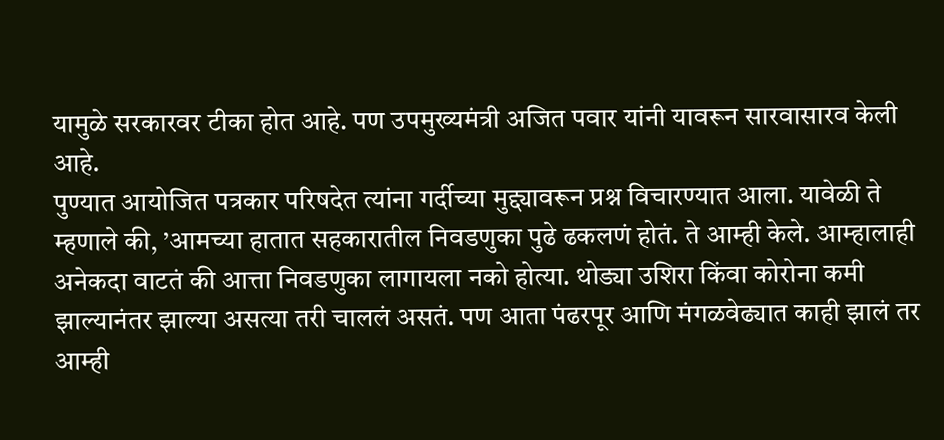यामुळे सरकारवर टीका होत आहे. पण उपमुख्यमंत्री अजित पवार यांनी यावरून सारवासारव केली आहे.
पुण्यात आयोजित पत्रकार परिषदेत त्यांना गर्दीच्या मुद्द्यावरून प्रश्न विचारण्यात आला. यावेळी ते म्हणाले की, ’आमच्या हातात सहकारातील निवडणुका पुढे ढकलणं होतं. ते आम्ही केले. आम्हालाही अनेकदा वाटतं की आत्ता निवडणुका लागायला नको होत्या. थोड्या उशिरा किंवा कोरोना कमी झाल्यानंतर झाल्या असत्या तरी चाललं असतं. पण आता पंढरपूर आणि मंगळवेढ्यात काही झालं तर आम्ही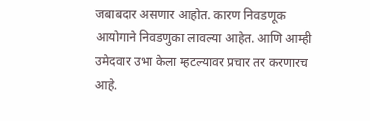जबाबदार असणार आहोत. कारण निवडणूक आयोगाने निवडणुका लावल्या आहेत. आणि आम्ही उमेदवार उभा केला म्हटल्यावर प्रचार तर करणारच आहे.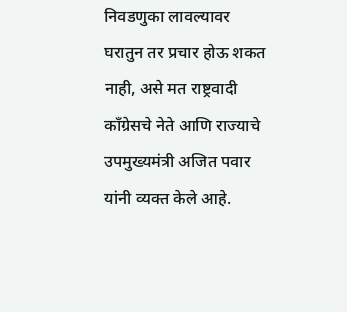निवडणुका लावल्यावर घरातुन तर प्रचार होऊ शकत नाही, असे मत राष्ट्रवादी काँग्रेसचे नेते आणि राज्याचे उपमुख्यमंत्री अजित पवार यांनी व्यक्त केले आहे.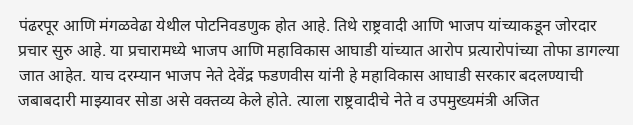पंढरपूर आणि मंगळवेढा येथील पोटनिवडणुक होत आहे. तिथे राष्ट्रवादी आणि भाजप यांच्याकडून जोरदार प्रचार सुरु आहे. या प्रचारामध्ये भाजप आणि महाविकास आघाडी यांच्यात आरोप प्रत्यारोपांच्या तोफा डागल्या जात आहेत. याच दरम्यान भाजप नेते देवेंद्र फडणवीस यांनी हे महाविकास आघाडी सरकार बदलण्याची जबाबदारी माझ्यावर सोडा असे वक्तव्य केले होते. त्याला राष्ट्रवादीचे नेते व उपमुख्यमंत्री अजित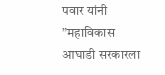पवार यांनी ”महाविकास आघाडी सरकारला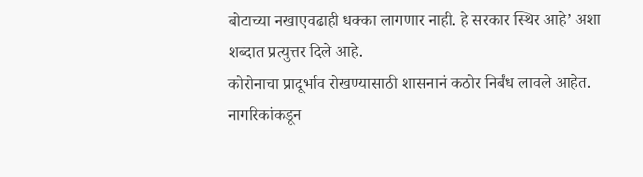बोटाच्या नखाएवढाही धक्का लागणार नाही. हे सरकार स्थिर आहे’ अशा शब्दात प्रत्युत्तर दिले आहे.
कोरोनाचा प्रादूर्भाव रोखण्यासाठी शासनानं कठोर निर्बंध लावले आहेत. नागरिकांकडून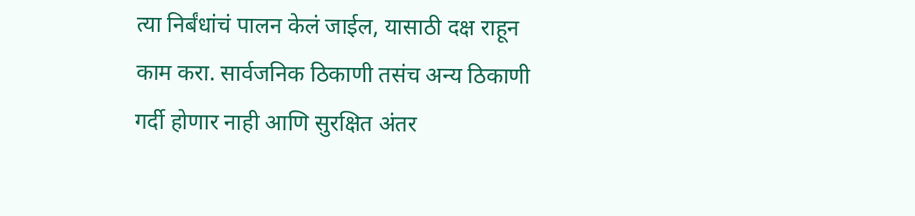त्या निर्बंधांचं पालन केलं जाईल, यासाठी दक्ष राहून काम करा. सार्वजनिक ठिकाणी तसंच अन्य ठिकाणी गर्दी होणार नाही आणि सुरक्षित अंतर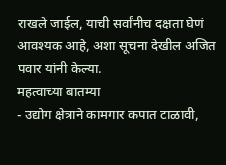राखले जाईल, याची सर्वांनीच दक्षता घेणं आवश्यक आहे, अशा सूचना देखील अजित पवार यांनी केल्या.
महत्वाच्या बातम्या
- उद्योग क्षेत्राने कामगार कपात टाळावी,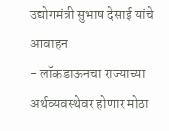उद्योगमंत्री सुभाष देसाई यांचे आवाहन
- लॉकडाऊनचा राज्याच्या अर्थव्यवस्थेवर होणार मोठा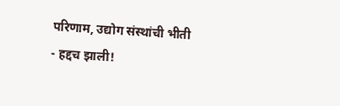परिणाम, उद्योग संस्थांची भीती
- हद्दच झाली!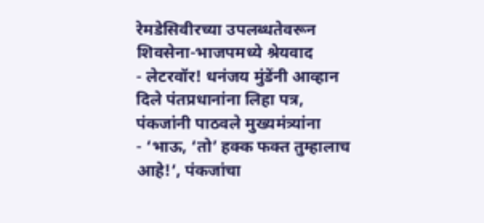रेमडेसिवीरच्या उपलब्धतेवरून शिवसेना-भाजपमध्ये श्रेयवाद
- लेटरवॉर! धनंजय मुंडेंनी आव्हान दिले पंतप्रधानांना लिहा पत्र, पंकजांनी पाठवले मुख्यमंत्र्यांना
- ‘भाऊ, ‘तो’ हक्क फक्त तुम्हालाच आहे!’, पंकजांचा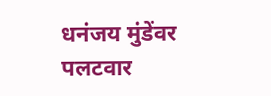धनंजय मुंडेंवर पलटवार